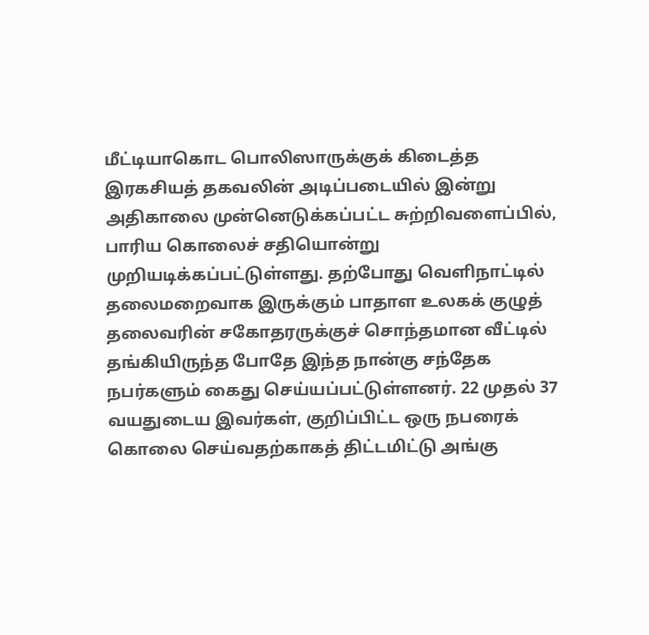மீட்டியாகொட பொலிஸாருக்குக் கிடைத்த இரகசியத் தகவலின் அடிப்படையில் இன்று அதிகாலை முன்னெடுக்கப்பட்ட சுற்றிவளைப்பில், பாரிய கொலைச் சதியொன்று முறியடிக்கப்பட்டுள்ளது. தற்போது வெளிநாட்டில் தலைமறைவாக இருக்கும் பாதாள உலகக் குழுத் தலைவரின் சகோதரருக்குச் சொந்தமான வீட்டில் தங்கியிருந்த போதே இந்த நான்கு சந்தேக நபர்களும் கைது செய்யப்பட்டுள்ளனர். 22 முதல் 37 வயதுடைய இவர்கள், குறிப்பிட்ட ஒரு நபரைக் கொலை செய்வதற்காகத் திட்டமிட்டு அங்கு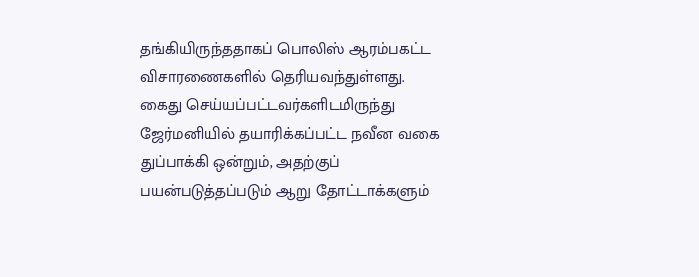தங்கியிருந்ததாகப் பொலிஸ் ஆரம்பகட்ட விசாரணைகளில் தெரியவந்துள்ளது.
கைது செய்யப்பட்டவர்களிடமிருந்து ஜேர்மனியில் தயாரிக்கப்பட்ட நவீன வகை துப்பாக்கி ஒன்றும், அதற்குப் பயன்படுத்தப்படும் ஆறு தோட்டாக்களும்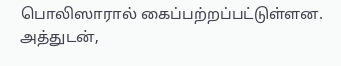பொலிஸாரால் கைப்பற்றப்பட்டுள்ளன. அத்துடன்,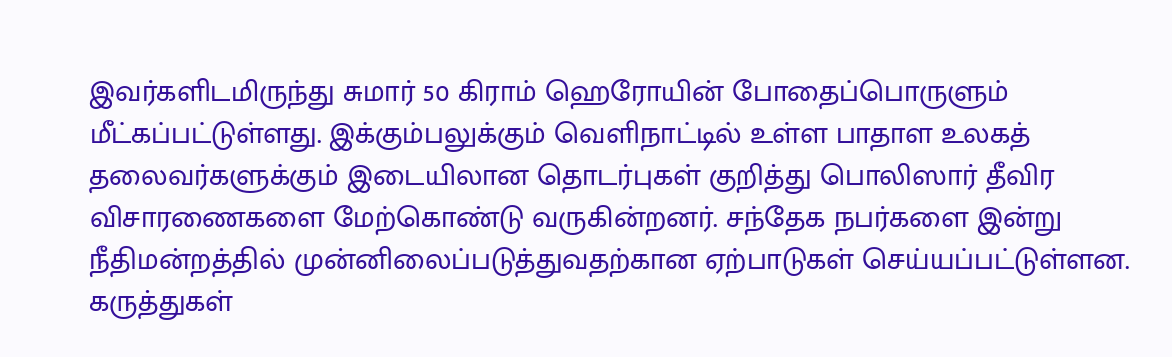இவர்களிடமிருந்து சுமார் 50 கிராம் ஹெரோயின் போதைப்பொருளும் மீட்கப்பட்டுள்ளது. இக்கும்பலுக்கும் வெளிநாட்டில் உள்ள பாதாள உலகத் தலைவர்களுக்கும் இடையிலான தொடர்புகள் குறித்து பொலிஸார் தீவிர விசாரணைகளை மேற்கொண்டு வருகின்றனர். சந்தேக நபர்களை இன்று நீதிமன்றத்தில் முன்னிலைப்படுத்துவதற்கான ஏற்பாடுகள் செய்யப்பட்டுள்ளன.
கருத்துகள்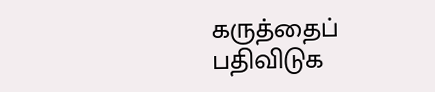கருத்தைப் பதிவிடுக